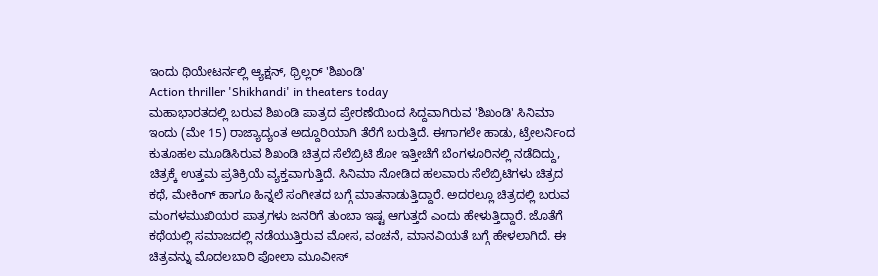ಇಂದು ಥಿಯೇಟರ್ನಲ್ಲಿ ಆ್ಯಕ್ಷನ್, ಥ್ರಿಲ್ಲರ್ 'ಶಿಖಂಡಿ'
Action thriller 'Shikhandi' in theaters today
ಮಹಾಭಾರತದಲ್ಲಿ ಬರುವ ಶಿಖಂಡಿ ಪಾತ್ರದ ಪ್ರೇರಣೆಯಿಂದ ಸಿದ್ದವಾಗಿರುವ 'ಶಿಖಂಡಿ' ಸಿನಿಮಾ ಇಂದು (ಮೇ 15) ರಾಜ್ಯಾದ್ಯಂತ ಅದ್ದೂರಿಯಾಗಿ ತೆರೆಗೆ ಬರುತ್ತಿದೆ. ಈಗಾಗಲೇ ಹಾಡು, ಟ್ರೇಲರ್ನಿಂದ ಕುತೂಹಲ ಮೂಡಿಸಿರುವ ಶಿಖಂಡಿ ಚಿತ್ರದ ಸೆಲೆಬ್ರಿಟಿ ಶೋ ಇತ್ತೀಚೆಗೆ ಬೆಂಗಳೂರಿನಲ್ಲಿ ನಡೆದಿದ್ದು, ಚಿತ್ರಕ್ಕೆ ಉತ್ತಮ ಪ್ರತಿಕ್ರಿಯೆ ವ್ಯಕ್ತವಾಗುತ್ತಿದೆ. ಸಿನಿಮಾ ನೋಡಿದ ಹಲವಾರು ಸೆಲೆಬ್ರಿಟಿಗಳು ಚಿತ್ರದ ಕಥೆ, ಮೇಕಿಂಗ್ ಹಾಗೂ ಹಿನ್ನಲೆ ಸಂಗೀತದ ಬಗ್ಗೆ ಮಾತನಾಡುತ್ತಿದ್ದಾರೆ. ಅದರಲ್ಲೂ ಚಿತ್ರದಲ್ಲಿ ಬರುವ ಮಂಗಳಮುಖಿಯರ ಪಾತ್ರಗಳು ಜನರಿಗೆ ತುಂಬಾ ಇಷ್ಟ ಆಗುತ್ತದೆ ಎಂದು ಹೇಳುತ್ತಿದ್ದಾರೆ. ಜೊತೆಗೆ ಕಥೆಯಲ್ಲಿ ಸಮಾಜದಲ್ಲಿ ನಡೆಯುತ್ತಿರುವ ಮೋಸ, ವಂಚನೆ, ಮಾನವಿಯತೆ ಬಗ್ಗೆ ಹೇಳಲಾಗಿದೆ. ಈ ಚಿತ್ರವನ್ನು ಮೊದಲಬಾರಿ ಪೋಲಾ ಮೂವೀಸ್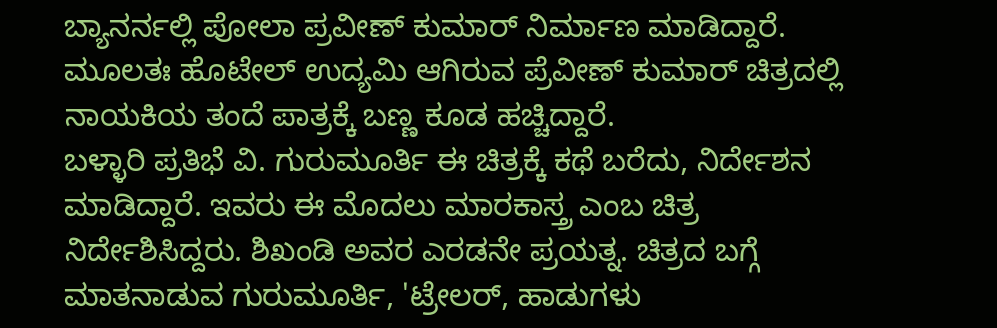ಬ್ಯಾನರ್ನಲ್ಲಿ ಪೋಲಾ ಪ್ರವೀಣ್ ಕುಮಾರ್ ನಿರ್ಮಾಣ ಮಾಡಿದ್ದಾರೆ. ಮೂಲತಃ ಹೊಟೇಲ್ ಉದ್ಯಮಿ ಆಗಿರುವ ಪ್ರೆವೀಣ್ ಕುಮಾರ್ ಚಿತ್ರದಲ್ಲಿ ನಾಯಕಿಯ ತಂದೆ ಪಾತ್ರಕ್ಕೆ ಬಣ್ಣ ಕೂಡ ಹಚ್ಚಿದ್ದಾರೆ.
ಬಳ್ಳಾರಿ ಪ್ರತಿಭೆ ವಿ. ಗುರುಮೂರ್ತಿ ಈ ಚಿತ್ರಕ್ಕೆ ಕಥೆ ಬರೆದು, ನಿರ್ದೇಶನ ಮಾಡಿದ್ದಾರೆ. ಇವರು ಈ ಮೊದಲು ಮಾರಕಾಸ್ತ್ರ ಎಂಬ ಚಿತ್ರ ನಿರ್ದೇಶಿಸಿದ್ದರು. ಶಿಖಂಡಿ ಅವರ ಎರಡನೇ ಪ್ರಯತ್ನ. ಚಿತ್ರದ ಬಗ್ಗೆ ಮಾತನಾಡುವ ಗುರುಮೂರ್ತಿ, 'ಟ್ರೇಲರ್, ಹಾಡುಗಳು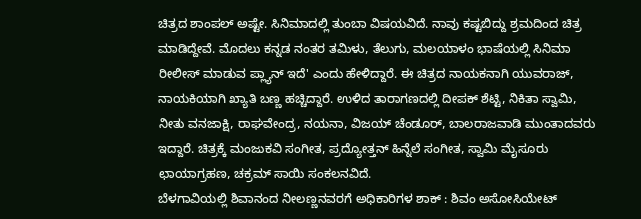ಚಿತ್ರದ ಶಾಂಪಲ್ ಅಷ್ಟೇ. ಸಿನಿಮಾದಲ್ಲಿ ತುಂಬಾ ವಿಷಯವಿದೆ. ನಾವು ಕಷ್ಟಬಿದ್ದು ಶ್ರಮದಿಂದ ಚಿತ್ರ ಮಾಡಿದ್ದೇವೆ. ಮೊದಲು ಕನ್ನಡ ನಂತರ ತಮಿಳು, ತೆಲುಗು, ಮಲಯಾಳಂ ಭಾಷೆಯಲ್ಲಿ ಸಿನಿಮಾ ರೀಲೀಸ್ ಮಾಡುವ ಪ್ಲ್ಯಾನ್ ಇದೆ' ಎಂದು ಹೇಳಿದ್ದಾರೆ. ಈ ಚಿತ್ರದ ನಾಯಕನಾಗಿ ಯುವರಾಜ್, ನಾಯಕಿಯಾಗಿ ಖ್ಯಾತಿ ಬಣ್ಣ ಹಚ್ಚಿದ್ದಾರೆ. ಉಳಿದ ತಾರಾಗಣದಲ್ಲಿ ದೀಪಕ್ ಶೆಟ್ಟಿ, ನಿಕಿತಾ ಸ್ವಾಮಿ, ನೀತು ವನಜಾಕ್ಷಿ, ರಾಘವೇಂದ್ರ, ನಯನಾ, ವಿಜಯ್ ಚೆಂಡೂರ್, ಬಾಲರಾಜವಾಡಿ ಮುಂತಾದವರು ಇದ್ದಾರೆ. ಚಿತ್ರಕ್ಕೆ ಮಂಜುಕವಿ ಸಂಗೀತ, ಪ್ರದ್ಯೋತ್ತನ್ ಹಿನ್ನೆಲೆ ಸಂಗೀತ, ಸ್ವಾಮಿ ಮೈಸೂರು ಛಾಯಾಗ್ರಹಣ, ಚಕ್ರಮ್ ಸಾಯಿ ಸಂಕಲನವಿದೆ.
ಬೆಳಗಾವಿಯಲ್ಲಿ ಶಿವಾನಂದ ನೀಲಣ್ಣನವರಗೆ ಅಧಿಕಾರಿಗಳ ಶಾಕ್ : ಶಿವಂ ಅಸೋಸಿಯೇಟ್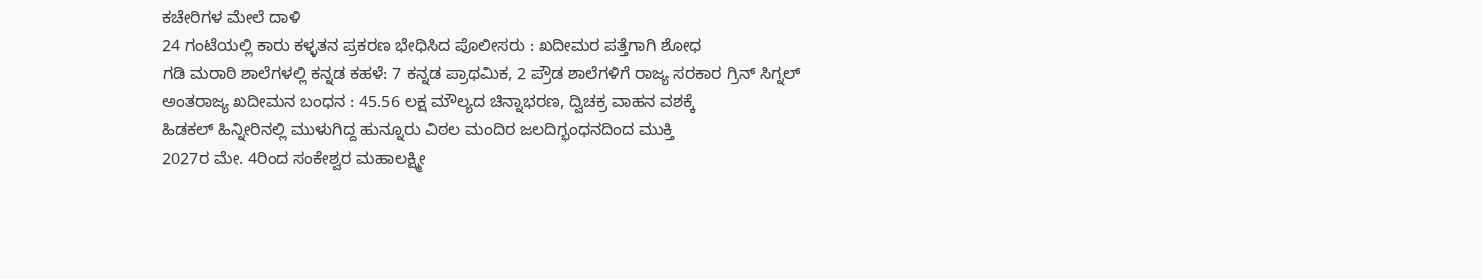ಕಚೇರಿಗಳ ಮೇಲೆ ದಾಳಿ
24 ಗಂಟೆಯಲ್ಲಿ ಕಾರು ಕಳ್ಳತನ ಪ್ರಕರಣ ಭೇಧಿಸಿದ ಪೊಲೀಸರು : ಖದೀಮರ ಪತ್ತೆಗಾಗಿ ಶೋಧ
ಗಡಿ ಮರಾಠಿ ಶಾಲೆಗಳಲ್ಲಿ ಕನ್ನಡ ಕಹಳೆ: 7 ಕನ್ನಡ ಪ್ರಾಥಮಿಕ, 2 ಪ್ರೌಡ ಶಾಲೆಗಳಿಗೆ ರಾಜ್ಯ ಸರಕಾರ ಗ್ರಿನ್ ಸಿಗ್ನಲ್
ಅಂತರಾಜ್ಯ ಖದೀಮನ ಬಂಧನ : 45.56 ಲಕ್ಷ ಮೌಲ್ಯದ ಚಿನ್ನಾಭರಣ, ದ್ವಿಚಕ್ರ ವಾಹನ ವಶಕ್ಕೆ
ಹಿಡಕಲ್ ಹಿನ್ನೀರಿನಲ್ಲಿ ಮುಳುಗಿದ್ದ ಹುನ್ನೂರು ವಿಠಲ ಮಂದಿರ ಜಲದಿಗ್ಭಂಧನದಿಂದ ಮುಕ್ತಿ
2027ರ ಮೇ. 4ರಿಂದ ಸಂಕೇಶ್ವರ ಮಹಾಲಕ್ಷ್ಮೀ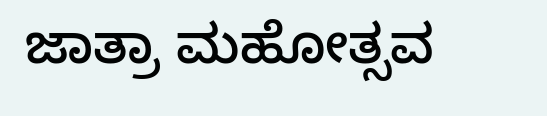ಜಾತ್ರಾ ಮಹೋತ್ಸವ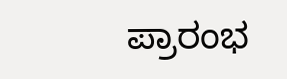ಪ್ರಾರಂಭ